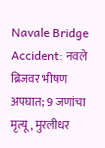Navale Bridge Accident: नवले ब्रिजवर भीषण अपघात; 9 जणांचा मृत्यू, मुरलीधर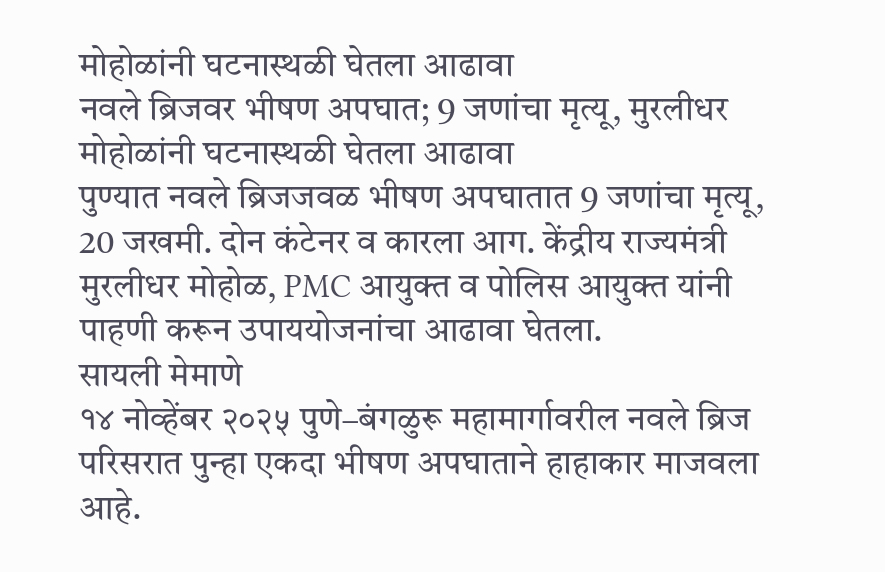मोहोळांनी घटनास्थळी घेतला आढावा
नवले ब्रिजवर भीषण अपघात; 9 जणांचा मृत्यू, मुरलीधर मोहोळांनी घटनास्थळी घेतला आढावा
पुण्यात नवले ब्रिजजवळ भीषण अपघातात 9 जणांचा मृत्यू, 20 जखमी. दोन कंटेनर व कारला आग. केंद्रीय राज्यमंत्री मुरलीधर मोहोळ, PMC आयुक्त व पोलिस आयुक्त यांनी पाहणी करून उपाययोजनांचा आढावा घेतला.
सायली मेमाणे
१४ नोव्हेंबर २०२५ पुणे–बंगळुरू महामार्गावरील नवले ब्रिज परिसरात पुन्हा एकदा भीषण अपघाताने हाहाकार माजवला आहे.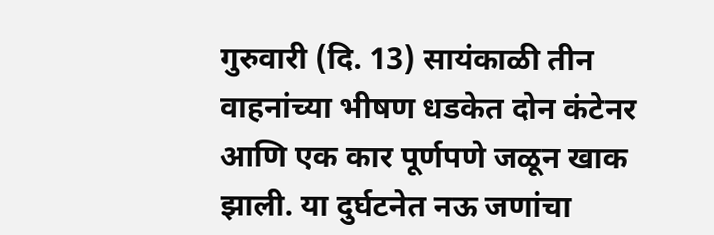गुरुवारी (दि. 13) सायंकाळी तीन वाहनांच्या भीषण धडकेत दोन कंटेनर आणि एक कार पूर्णपणे जळून खाक झाली. या दुर्घटनेत नऊ जणांचा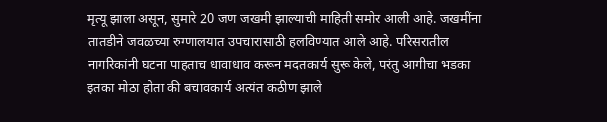मृत्यू झाला असून, सुमारे 20 जण जखमी झाल्याची माहिती समोर आली आहे. जखमींना तातडीने जवळच्या रुग्णालयात उपचारासाठी हलविण्यात आले आहे. परिसरातील नागरिकांनी घटना पाहताच धावाधाव करून मदतकार्य सुरू केले, परंतु आगीचा भडका इतका मोठा होता की बचावकार्य अत्यंत कठीण झाले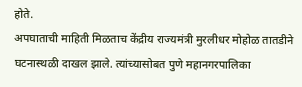होते.
अपघाताची माहिती मिळताच केंद्रीय राज्यमंत्री मुरलीधर मोहोळ तातडीने घटनास्थळी दाखल झाले. त्यांच्यासोबत पुणे महानगरपालिका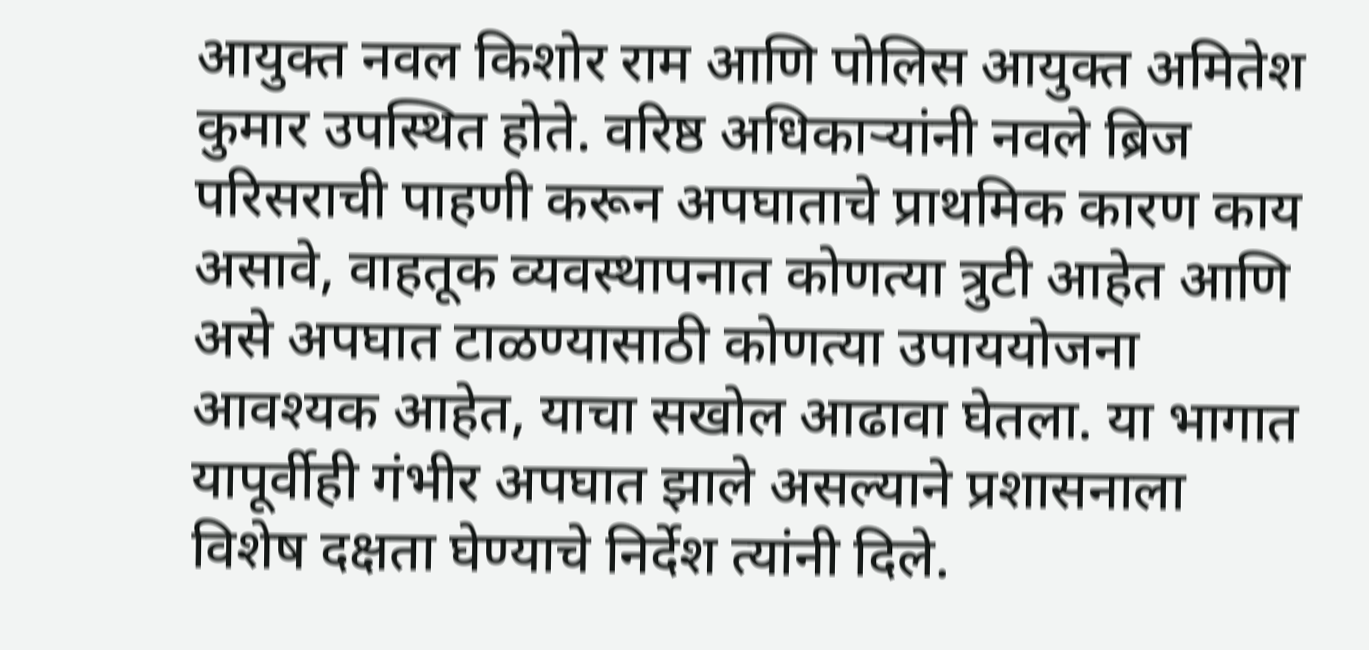आयुक्त नवल किशोर राम आणि पोलिस आयुक्त अमितेश कुमार उपस्थित होते. वरिष्ठ अधिकाऱ्यांनी नवले ब्रिज परिसराची पाहणी करून अपघाताचे प्राथमिक कारण काय असावे, वाहतूक व्यवस्थापनात कोणत्या त्रुटी आहेत आणि असे अपघात टाळण्यासाठी कोणत्या उपाययोजना आवश्यक आहेत, याचा सखोल आढावा घेतला. या भागात यापूर्वीही गंभीर अपघात झाले असल्याने प्रशासनाला विशेष दक्षता घेण्याचे निर्देश त्यांनी दिले.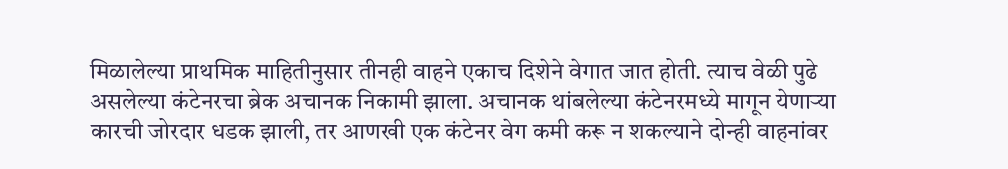मिळालेल्या प्राथमिक माहितीनुसार तीनही वाहने एकाच दिशेने वेगात जात होती. त्याच वेळी पुढे असलेल्या कंटेनरचा ब्रेक अचानक निकामी झाला. अचानक थांबलेल्या कंटेनरमध्ये मागून येणाऱ्या कारची जोरदार धडक झाली, तर आणखी एक कंटेनर वेग कमी करू न शकल्याने दोन्ही वाहनांवर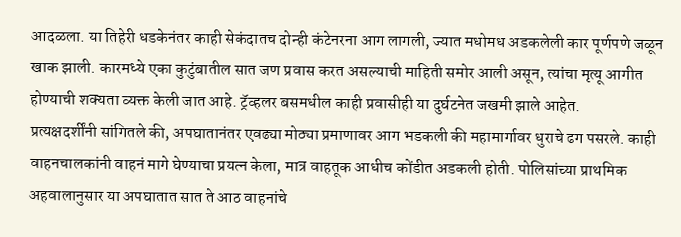आदळला. या तिहेरी धडकेनंतर काही सेकंदातच दोन्ही कंटेनरना आग लागली, ज्यात मधोमध अडकलेली कार पूर्णपणे जळून खाक झाली. कारमध्ये एका कुटुंबातील सात जण प्रवास करत असल्याची माहिती समोर आली असून, त्यांचा मृत्यू आगीत होण्याची शक्यता व्यक्त केली जात आहे. ट्रॅव्हलर बसमधील काही प्रवासीही या दुर्घटनेत जखमी झाले आहेत.
प्रत्यक्षदर्शींनी सांगितले की, अपघातानंतर एवढ्या मोठ्या प्रमाणावर आग भडकली की महामार्गावर धुराचे ढग पसरले. काही वाहनचालकांनी वाहनं मागे घेण्याचा प्रयत्न केला, मात्र वाहतूक आधीच कोंडीत अडकली होती. पोलिसांच्या प्राथमिक अहवालानुसार या अपघातात सात ते आठ वाहनांचे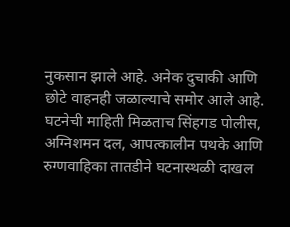नुकसान झाले आहे. अनेक दुचाकी आणि छोटे वाहनही जळाल्याचे समोर आले आहे.
घटनेची माहिती मिळताच सिंहगड पोलीस, अग्निशमन दल, आपत्कालीन पथके आणि रुग्णवाहिका तातडीने घटनास्थळी दाखल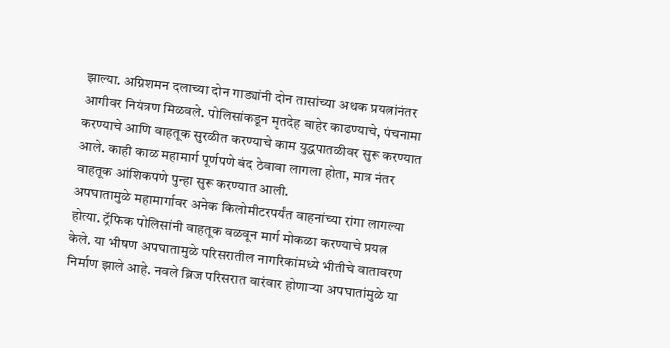झाल्या. अग्निशमन दलाच्या दोन गाड्यांनी दोन तासांच्या अथक प्रयत्नांनंतर आगीवर नियंत्रण मिळवले. पोलिसांकडून मृतदेह बाहेर काढण्याचे, पंचनामा करण्याचे आणि वाहतूक सुरळीत करण्याचे काम युद्धपातळीवर सुरू करण्यात आले. काही काळ महामार्ग पूर्णपणे बंद ठेवावा लागला होता, मात्र नंतर वाहतूक आंशिकपणे पुन्हा सुरू करण्यात आली.
अपघातामुळे महामार्गावर अनेक किलोमीटरपर्यंत वाहनांच्या रांगा लागल्या होत्या. ट्रॅफिक पोलिसांनी वाहतूक वळवून मार्ग मोकळा करण्याचे प्रयत्न केले. या भीषण अपघातामुळे परिसरातील नागरिकांमध्ये भीतीचे वातावरण निर्माण झाले आहे. नवले ब्रिज परिसरात वारंवार होणाऱ्या अपघातांमुळे या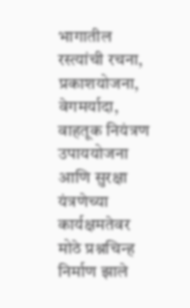भागातील रस्त्यांची रचना, प्रकाशयोजना, वेगमर्यादा, वाहतूक नियंत्रण उपाययोजना आणि सुरक्षा यंत्रणेच्या कार्यक्षमतेवर मोठे प्रश्नचिन्ह निर्माण झाले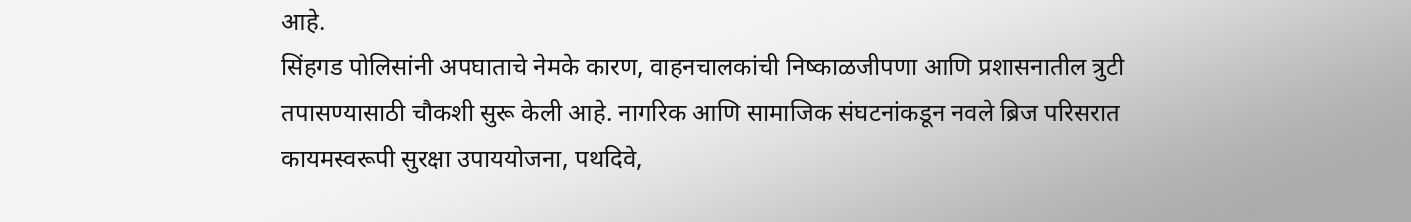आहे.
सिंहगड पोलिसांनी अपघाताचे नेमके कारण, वाहनचालकांची निष्काळजीपणा आणि प्रशासनातील त्रुटी तपासण्यासाठी चौकशी सुरू केली आहे. नागरिक आणि सामाजिक संघटनांकडून नवले ब्रिज परिसरात कायमस्वरूपी सुरक्षा उपाययोजना, पथदिवे,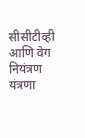सीसीटीव्ही आणि वेग नियंत्रण यंत्रणा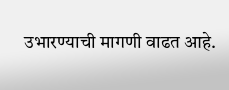उभारण्याची मागणी वाढत आहे.